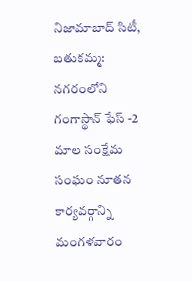నిజామాబాద్ సిటీ, బతుకమ్మ: నగరంలోని గంగాస్థాన్ ఫేస్ -2 మాల సంక్షేమ సంఘం నూతన కార్యవర్గాన్ని మంగళవారం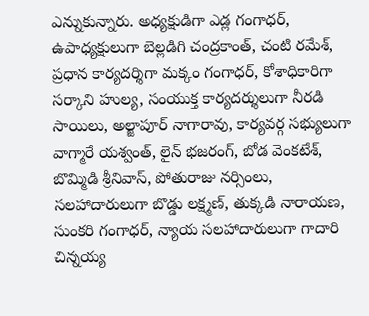ఎన్నుకున్నారు. అధ్యక్షుడిగా ఎడ్ల గంగాధర్, ఉపాధ్యక్షులుగా బెల్లడిగి చంద్రకాంత్, చంటి రమేశ్, ప్రధాన కార్యదర్శిగా మక్కం గంగాధర్, కోశాధికారిగా సర్కాని హుల్య, సంయుక్త కార్యదర్శులుగా నీరడి సాయిలు, అల్జాపూర్ నాగారావు, కార్యవర్గ సభ్యులుగా వాగ్మారే యశ్వంత్, లైన్ భజరంగ్, బోడ వెంకటేశ్, బొమ్మిడి శ్రీనివాస్, పోతురాజు నర్సింలు, సలహాదారులుగా బొడ్డు లక్ష్మణ్, తుక్కడి నారాయణ, సుంకరి గంగాధర్, న్యాయ సలహాదారులుగా గాదారి చిన్నయ్య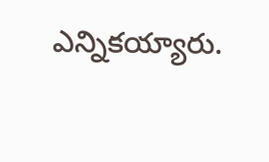ఎన్నికయ్యారు.